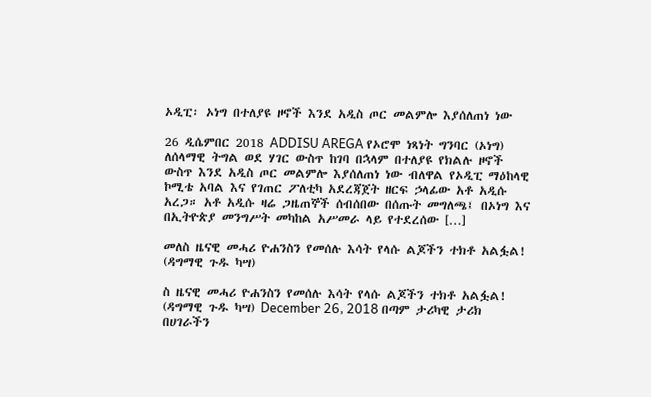ኦዲፒ፡ ኦነግ በተለያዩ ዞኖች እንደ አዲስ ጦር መልምሎ እያሰለጠነ ነው

26 ዲሴምበር 2018 ADDISU AREGA የኦሮሞ ነጻነት ግንባር (ኦነግ) ለሰላማዊ ትግል ወደ ሃገር ውስጥ ከገባ በኋላም በተለያዩ የክልሉ ዞኖች ውስጥ እንደ አዲስ ጦር መልምሎ እያሰለጠነ ነው ብለዋል የኦዲፒ ማዕከላዊ ኮሚቴ አባል እና የገጠር ፖለቲካ አደረጃጀት ዘርፍ ኃላፊው አቶ አዲሱ አረጋ። አቶ አዲሱ ዛሬ ጋዜጠኞች ሰብሰበው በሰጡት መግለጫ፤ በኦነግ እና በኢትዮጵያ መንግሥት መካከል አሥመራ ላይ የተደረሰው […]

መለስ ዜናዊ መሓሪ ዮሐንስን የመሰሉ እሳት የላሱ ልጆችን ተክቶ አልፏል! (ዳግማዊ ጉዱ ካሣ)

ስ ዜናዊ መሓሪ ዮሐንስን የመሰሉ እሳት የላሱ ልጆችን ተክቶ አልፏል! (ዳግማዊ ጉዱ ካሣ) December 26, 2018 በጣም ታሪካዊ ታሪክ በሀገራችን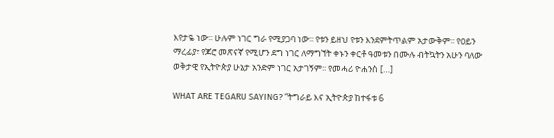እየታዬ ነው፡፡ ሁሉም ነገር ግራ የሚያጋባ ነው፡፡ የቱን ይዘህ የቱን እንደምትጥልም አታውቅም፡፡ የዐይን ማረፊያ፣ የጆሮ መጽናኛ የሚሆን ደግ ነገር ለማግኘት ቀኑን ቀርቶ ዓመቱን በሙሉ ብትኳትን አሁን ባለው ወቅታዊ የኢትዮጵያ ሁኔታ አንድም ነገር አታገኝም፡፡ የመሓሪ ዮሐንስ […]

WHAT ARE TEGARU SAYING? “ትግራይ እና ኢትዮጵያ ከተፋቱ 6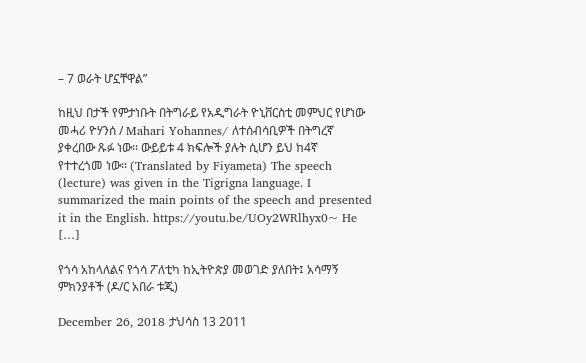– 7 ወራት ሆኗቸዋል”

ከዚህ በታች የምታነቡት በትግራይ የአዲግራት ዮኒቨርስቲ መምህር የሆነው መሓሪ ዮሃንሰ / Mahari Yohannes/ ለተሰብሳቢዎች በትግረኛ ያቀረበው ጹፉ ነው፡፡ ውይይቱ 4 ክፍሎች ያሉት ሲሆን ይህ ከ4ኛ የተተረጎመ ነው፡፡ (Translated by Fiyameta) The speech (lecture) was given in the Tigrigna language. I summarized the main points of the speech and presented it in the English. https://youtu.be/UOy2WRlhyx0~ He […]

የጎሳ አከላለልና የጎሳ ፖለቲካ ከኢትዮጵያ መወገድ ያለበት፤ አሳማኝ ምክንያቶች (ዶ/ር አበራ ቱጂ)

December 26, 2018 ታህሳስ 13 2011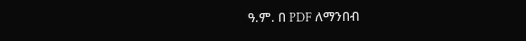ዓ.ም. በ PDF ለማንበብ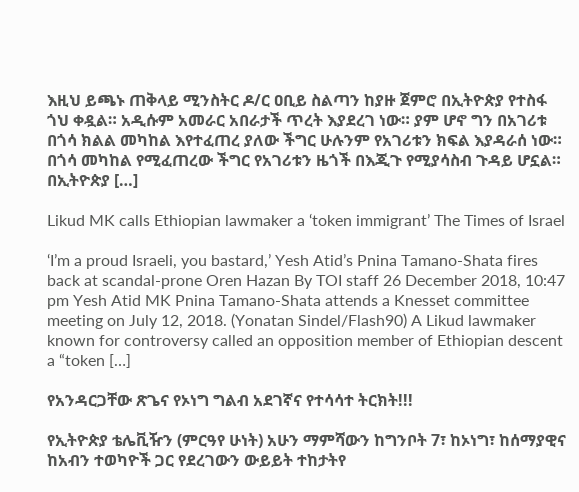እዚህ ይጫኑ ጠቅላይ ሚንስትር ዶ/ር ዐቢይ ስልጣን ከያዙ ጀምሮ በኢትዮጵያ የተስፋ ጎህ ቀዷል። አዲሱም አመራር አበራታች ጥረት እያደረገ ነው። ያም ሆኖ ግን በአገሪቱ በጎሳ ክልል መካከል እየተፈጠረ ያለው ችግር ሁሉንም የአገሪቱን ክፍል እያዳራሰ ነው። በጎሳ መካከል የሚፈጠረው ችግር የአገሪቱን ዜጎች በእጂጉ የሚያሳስብ ጉዳይ ሆኗል። በኢትዮጵያ […]

Likud MK calls Ethiopian lawmaker a ‘token immigrant’ The Times of Israel

‘I’m a proud Israeli, you bastard,’ Yesh Atid’s Pnina Tamano-Shata fires back at scandal-prone Oren Hazan By TOI staff 26 December 2018, 10:47 pm Yesh Atid MK Pnina Tamano-Shata attends a Knesset committee meeting on July 12, 2018. (Yonatan Sindel/Flash90) A Likud lawmaker known for controversy called an opposition member of Ethiopian descent a “token […]

የአንዳርጋቸው ጽጌና የኦነግ ግልብ አደገኛና የተሳሳተ ትርክት!!!

የኢትዮጵያ ቴሌቪዥን (ምርዓየ ሁነት) አሁን ማምሻውን ከግንቦት 7፣ ከኦነግ፣ ከሰማያዊና ከአብን ተወካዮች ጋር የደረገውን ውይይት ተከታትየ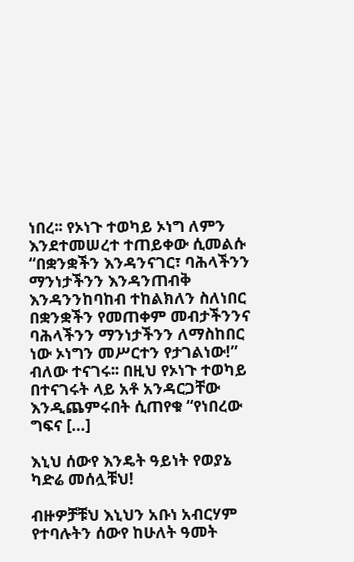ነበረ፡፡ የኦነጉ ተወካይ ኦነግ ለምን እንደተመሠረተ ተጠይቀው ሲመልሱ “በቋንቋችን እንዳንናገር፣ ባሕላችንን ማንነታችንን እንዳንጠብቅ እንዳንንከባከብ ተከልክለን ስለነበር በቋንቋችን የመጠቀም መብታችንንና ባሕላችንን ማንነታችንን ለማስከበር ነው ኦነግን መሥርተን የታገልነው!” ብለው ተናገሩ፡፡ በዚህ የኦነጉ ተወካይ በተናገሩት ላይ አቶ አንዳርጋቸው እንዲጨምሩበት ሲጠየቁ “የነበረው ግፍና […]

እኒህ ሰውየ እንዴት ዓይነት የወያኔ ካድሬ መሰሏቹህ!

ብዙዎቻቹህ እኒህን አቡነ አብርሃም የተባሉትን ሰውየ ከሁለት ዓመት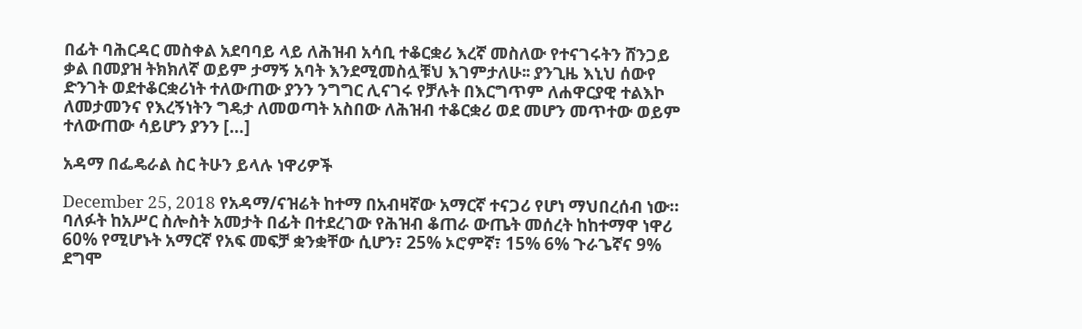በፊት ባሕርዳር መስቀል አደባባይ ላይ ለሕዝብ አሳቢ ተቆርቋሪ እረኛ መስለው የተናገሩትን ሸንጋይ ቃል በመያዝ ትክክለኛ ወይም ታማኝ አባት እንደሚመስሏቹህ እገምታለሁ፡፡ ያንጊዜ እኒህ ሰውየ ድንገት ወደተቆርቋሪነት ተለውጠው ያንን ንግግር ሊናገሩ የቻሉት በእርግጥም ለሐዋርያዊ ተልእኮ ለመታመንና የእረኝነትን ግዴታ ለመወጣት አስበው ለሕዝብ ተቆርቋሪ ወደ መሆን መጥተው ወይም ተለውጠው ሳይሆን ያንን […]

አዳማ በፌዴራል ስር ትሁን ይላሉ ነዋሪዎች

December 25, 2018 የአዳማ/ናዝሬት ከተማ በአብዛኛው አማርኛ ተናጋሪ የሆነ ማህበረሰብ ነው። ባለፉት ከአሥር ስሎስት አመታት በፊት በተደረገው የሕዝብ ቆጠራ ውጤት መሰረት ከከተማዋ ነዋሪ 60% የሚሆኑት አማርኛ የአፍ መፍቻ ቋንቋቸው ሲሆን፣ 25% ኦሮምኛ፣ 15% 6% ጉራጌኛና 9% ደግሞ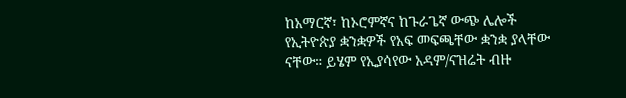ከአማርኛ፣ ከኦሮምኛና ከጉራጌኛ ውጭ ሌሎች የኢትዮጵያ ቋንቋዎች የአፍ መፍጫቸው ቋንቋ ያላቸው ናቸው። ይሄም የኢያሳየው አዳም/ናዝሬት ብዙ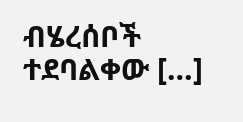ብሄረሰቦች ተደባልቀው […]